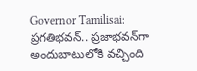Governor Tamilisai: ప్రగతిభవన్.. ప్రజాభవన్‌గా అందుబాటులోకి వచ్చింది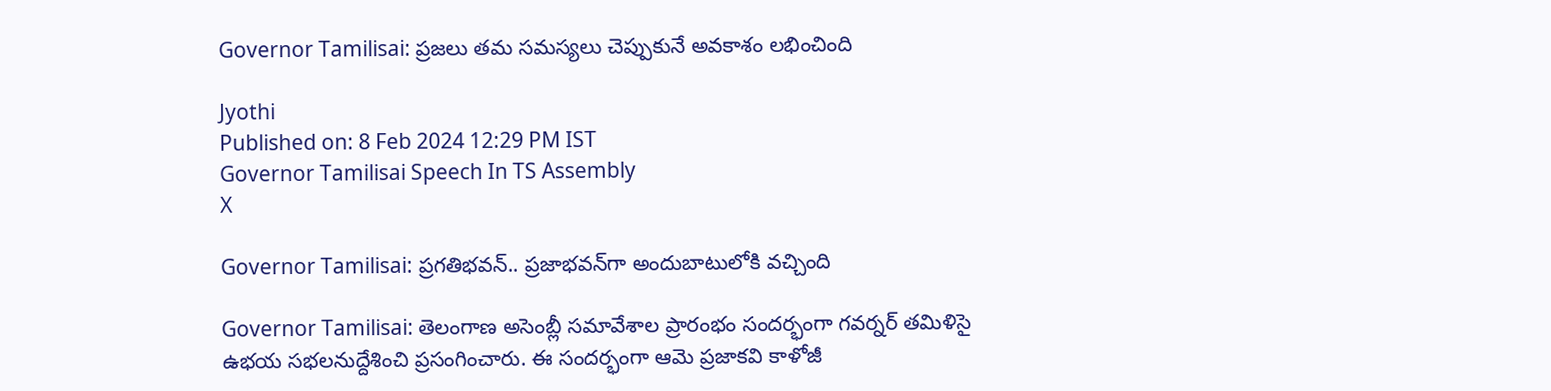Governor Tamilisai: ప్రజలు తమ సమస్యలు చెప్పుకునే అవకాశం లభించింది

Jyothi
Published on: 8 Feb 2024 12:29 PM IST
Governor Tamilisai Speech In TS Assembly
X

Governor Tamilisai: ప్రగతిభవన్.. ప్రజాభవన్‌గా అందుబాటులోకి వచ్చింది

Governor Tamilisai: తెలంగాణ అసెంబ్లీ సమావేశాల ప్రారంభం సందర్భంగా గవర్నర్ తమిళిసై ఉభయ సభలనుద్దేశించి ప్రసంగించారు. ఈ సందర్భంగా ఆమె ప్రజాకవి కాళోజీ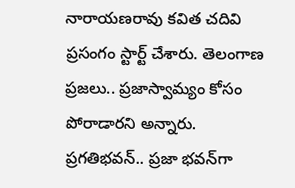నారాయణరావు కవిత చదివి ప్రసంగం స్టార్ట్ చేశారు. తెలంగాణ ప్రజలు.. ప్రజాస్వామ్యం కోసం పోరాడారని అన్నారు. ప్రగతిభవన్.. ప్రజా భవన్‌గా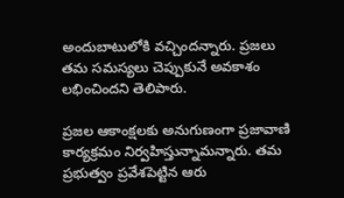అందుబాటులోకి వచ్చిందన్నారు. ప్రజలు తమ సమస్యలు చెప్పుకునే అవకాశం లభించిందని తెలిపారు.

ప్రజల ఆకాంక్షలకు అనుగుణంగా ప్రజావాణి కార్యక్రమం నిర్వహిస్తున్నామన్నారు. తమ ప్రభుత్వం ప్రవేశపెట్టిన ఆరు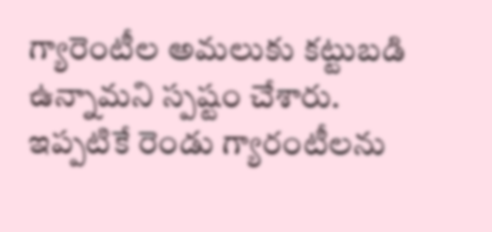గ్యారెంటీల అమలుకు కట్టుబడి ఉన్నామని స్పష్టం చేశారు. ఇప్పటికే రెండు గ్యారంటీలను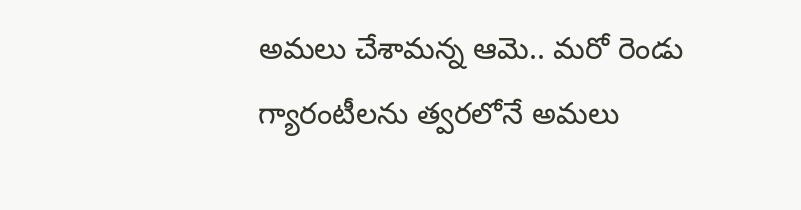అమలు చేశామన్న ఆమె.. మరో రెండు గ్యారంటీలను త్వరలోనే అమలు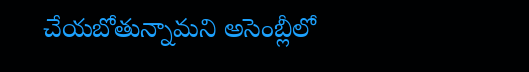చేయబోతున్నామని అసెంబ్లీలో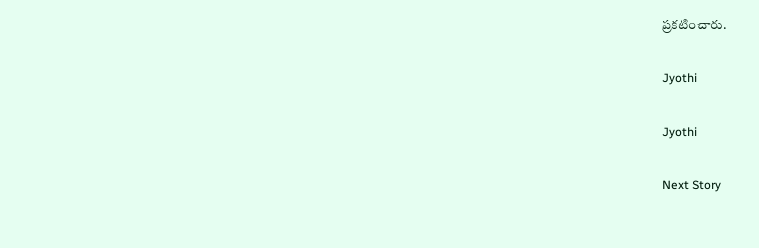ప్రకటించారు.

Jyothi

Jyothi

Next Story